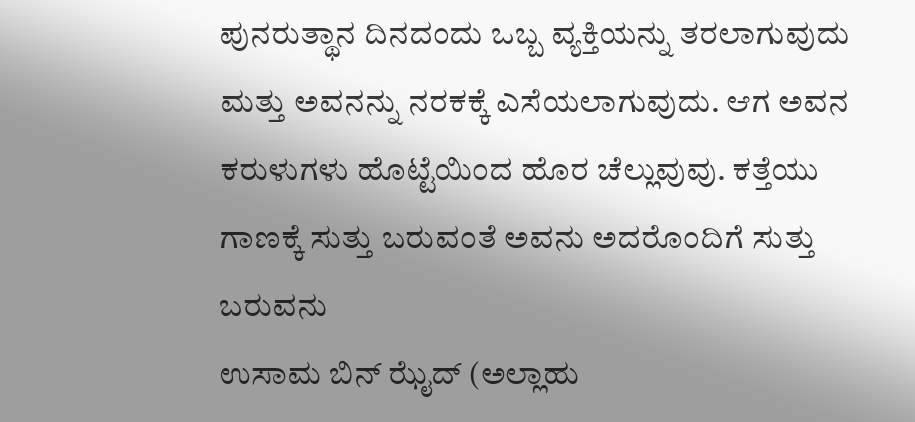ಪುನರುತ್ಥಾನ ದಿನದಂದು ಒಬ್ಬ ವ್ಯಕ್ತಿಯನ್ನು ತರಲಾಗುವುದು ಮತ್ತು ಅವನನ್ನು ನರಕಕ್ಕೆ ಎಸೆಯಲಾಗುವುದು. ಆಗ ಅವನ ಕರುಳುಗಳು ಹೊಟ್ಟೆಯಿಂದ ಹೊರ ಚೆಲ್ಲುವುವು. ಕತ್ತೆಯು ಗಾಣಕ್ಕೆ ಸುತ್ತು ಬರುವಂತೆ ಅವನು ಅದರೊಂದಿಗೆ ಸುತ್ತು ಬರುವನು
ಉಸಾಮ ಬಿನ್ ಝೈದ್ (ಅಲ್ಲಾಹು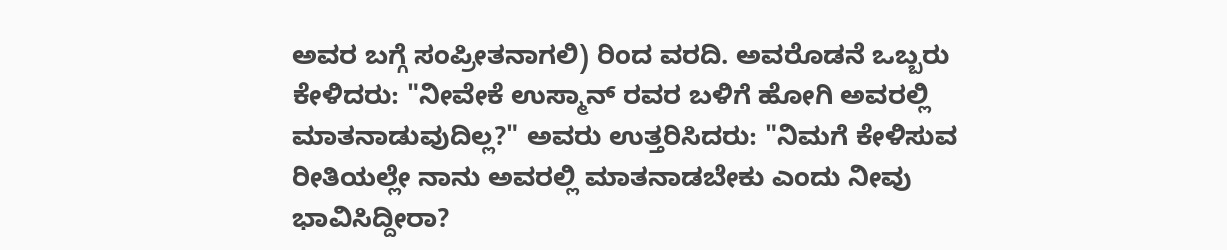ಅವರ ಬಗ್ಗೆ ಸಂಪ್ರೀತನಾಗಲಿ) ರಿಂದ ವರದಿ. ಅವರೊಡನೆ ಒಬ್ಬರು ಕೇಳಿದರು: "ನೀವೇಕೆ ಉಸ್ಮಾನ್ ರವರ ಬಳಿಗೆ ಹೋಗಿ ಅವರಲ್ಲಿ ಮಾತನಾಡುವುದಿಲ್ಲ?" ಅವರು ಉತ್ತರಿಸಿದರು: "ನಿಮಗೆ ಕೇಳಿಸುವ ರೀತಿಯಲ್ಲೇ ನಾನು ಅವರಲ್ಲಿ ಮಾತನಾಡಬೇಕು ಎಂದು ನೀವು ಭಾವಿಸಿದ್ದೀರಾ?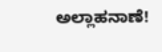ಅಲ್ಲಾಹನಾಣೆ!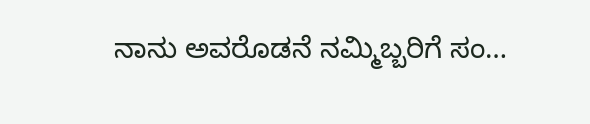ನಾನು ಅವರೊಡನೆ ನಮ್ಮಿಬ್ಬರಿಗೆ ಸಂ…